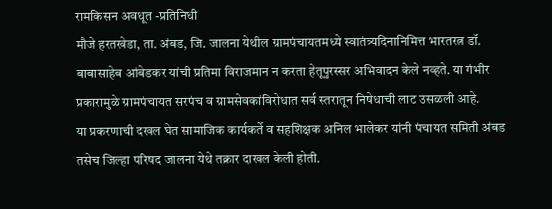रामकिसन अवधूत -प्रतिनिधी
मौजे हरतखेडा, ता. अंबड, जि. जालना येथील ग्रामपंचायतमध्ये स्वातंत्र्यदिनानिमित्त भारतरत्न डॉ. बाबासाहेब आंबेडकर यांची प्रतिमा विराजमान न करता हेतूपुरस्सर अभिवादन केले नव्हते. या गंभीर प्रकारामुळे ग्रामपंचायत सरपंच व ग्रामसेवकांविरोधात सर्व स्तरातून निषेधाची लाट उसळली आहे.
या प्रकरणाची दखल घेत सामाजिक कार्यकर्ते व सहशिक्षक अनिल भालेकर यांनी पंचायत समिती अंबड तसेच जिल्हा परिषद जालना येथे तक्रार दाखल केली होती.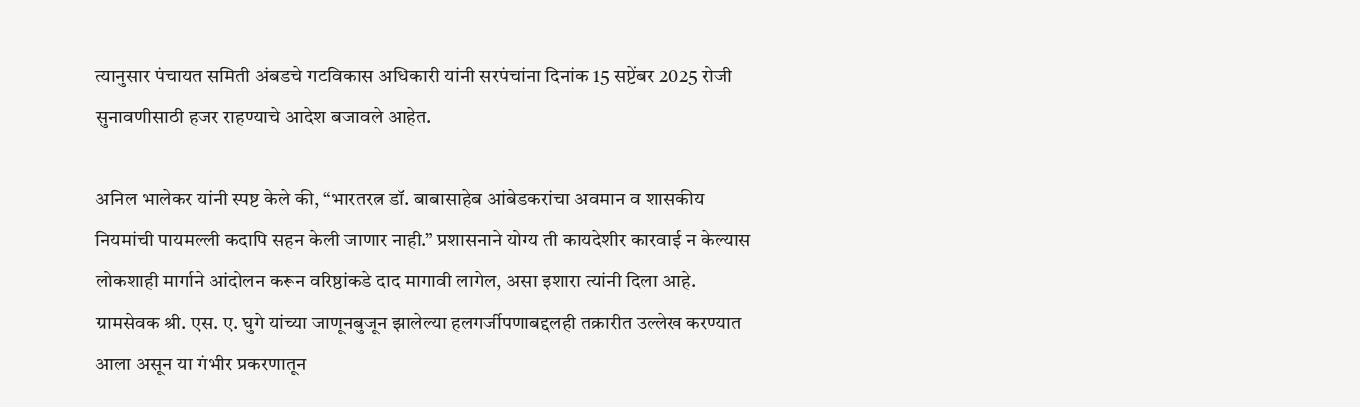त्यानुसार पंचायत समिती अंबडचे गटविकास अधिकारी यांनी सरपंचांना दिनांक 15 सप्टेंबर 2025 रोजी सुनावणीसाठी हजर राहण्याचे आदेश बजावले आहेत.

अनिल भालेकर यांनी स्पष्ट केले की, “भारतरत्न डॉ. बाबासाहेब आंबेडकरांचा अवमान व शासकीय नियमांची पायमल्ली कदापि सहन केली जाणार नाही.” प्रशासनाने योग्य ती कायदेशीर कारवाई न केल्यास लोकशाही मार्गाने आंदोलन करून वरिष्ठांकडे दाद मागावी लागेल, असा इशारा त्यांनी दिला आहे.
ग्रामसेवक श्री. एस. ए. घुगे यांच्या जाणूनबुजून झालेल्या हलगर्जीपणाबद्दलही तक्रारीत उल्लेख करण्यात आला असून या गंभीर प्रकरणातून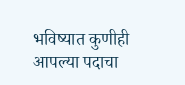भविष्यात कुणीही आपल्या पदाचा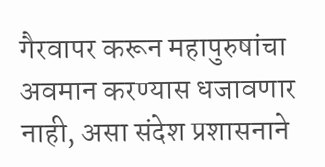गैरवापर करून महापुरुषांचा अवमान करण्यास धजावणार नाही, असा संदेश प्रशासनाने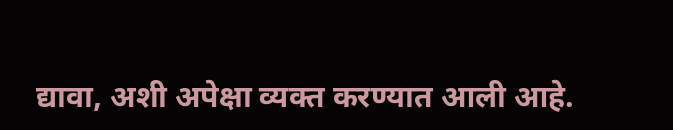द्यावा, अशी अपेक्षा व्यक्त करण्यात आली आहे.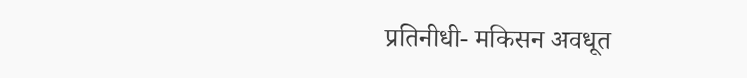प्रतिनीधी- मकिसन अवधूत